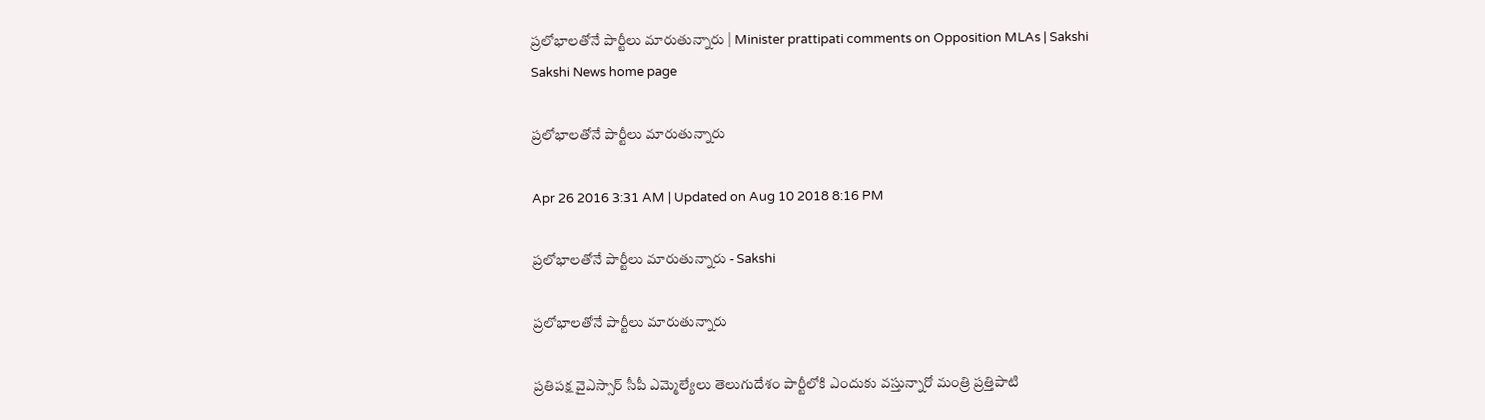ప్రలోభాలతోనే పార్టీలు మారుతున్నారు | Minister prattipati comments on Opposition MLAs | Sakshi
Sakshi News home page

ప్రలోభాలతోనే పార్టీలు మారుతున్నారు

Apr 26 2016 3:31 AM | Updated on Aug 10 2018 8:16 PM

ప్రలోభాలతోనే పార్టీలు మారుతున్నారు - Sakshi

ప్రలోభాలతోనే పార్టీలు మారుతున్నారు

ప్రతిపక్ష వైఎస్సార్ సీపీ ఎమ్మెల్యేలు తెలుగుదేశం పార్టీలోకి ఎందుకు వస్తున్నారో మంత్రి ప్రత్తిపాటి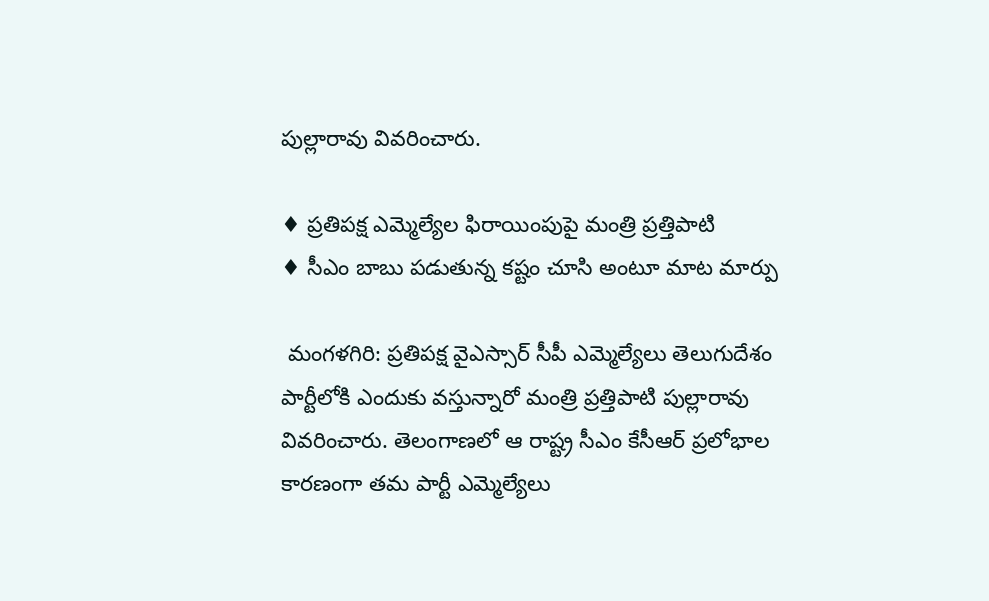పుల్లారావు వివరించారు.

♦ ప్రతిపక్ష ఎమ్మెల్యేల ఫిరాయింపుపై మంత్రి ప్రత్తిపాటి
♦ సీఎం బాబు పడుతున్న కష్టం చూసి అంటూ మాట మార్పు

 మంగళగిరి: ప్రతిపక్ష వైఎస్సార్ సీపీ ఎమ్మెల్యేలు తెలుగుదేశం పార్టీలోకి ఎందుకు వస్తున్నారో మంత్రి ప్రత్తిపాటి పుల్లారావు వివరించారు. తెలంగాణలో ఆ రాష్ట్ర సీఎం కేసీఆర్ ప్రలోభాల కారణంగా తమ పార్టీ ఎమ్మెల్యేలు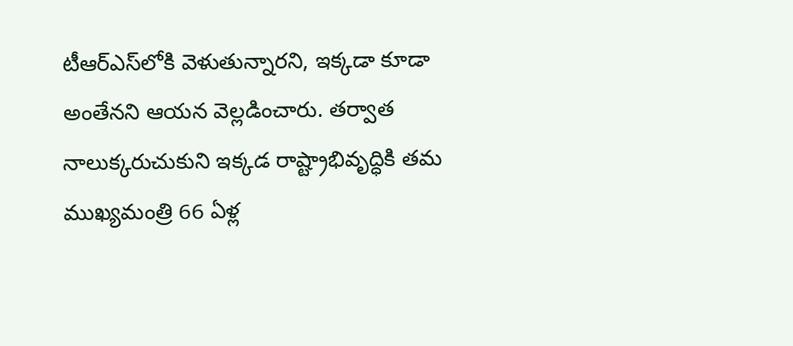టీఆర్‌ఎస్‌లోకి వెళుతున్నారని, ఇక్కడా కూడా అంతేనని ఆయన వెల్లడించారు. తర్వాత నాలుక్కరుచుకుని ఇక్కడ రాష్ట్రాభివృద్ధికి తమ ముఖ్యమంత్రి 66 ఏళ్ల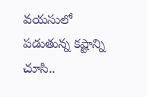వయసులో పడుతున్న కష్టాన్ని చూసి..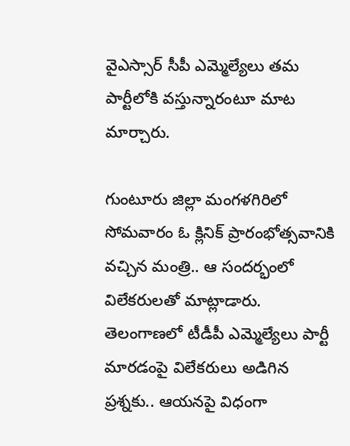వైఎస్సార్ సీపీ ఎమ్మెల్యేలు తమ పార్టీలోకి వస్తున్నారంటూ మాట మార్చారు.

గుంటూరు జిల్లా మంగళగిరిలో సోమవారం ఓ క్లినిక్ ప్రారంభోత్సవానికి వచ్చిన మంత్రి.. ఆ సందర్భంలో విలేకరులతో మాట్లాడారు. తెలంగాణలో టీడీపీ ఎమ్మెల్యేలు పార్టీ మారడంపై విలేకరులు అడిగిన ప్రశ్నకు.. ఆయనపై విధంగా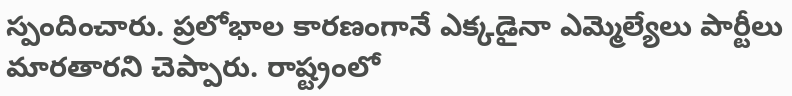స్పందించారు. ప్రలోభాల కారణంగానే ఎక్కడైనా ఎమ్మెల్యేలు పార్టీలు మారతారని చెప్పారు. రాష్ట్రంలో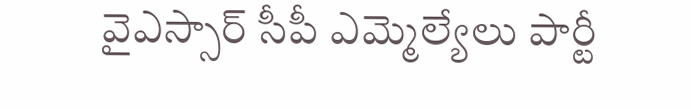వైఎస్సార్ సీపీ ఎమ్మెల్యేలు పార్టీ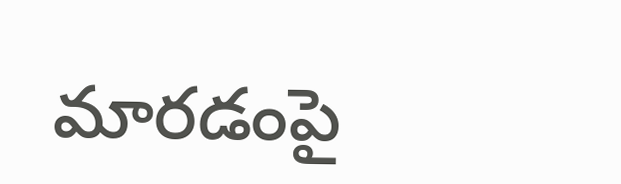మారడంపై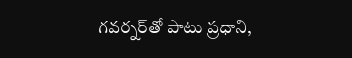గవర్నర్‌తో పాటు ప్రధాని,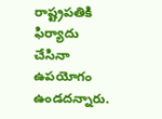రాష్ట్రపతికి ఫిర్యాదు చేసినా ఉపయోగం ఉండదన్నారు.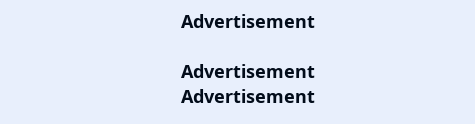Advertisement

Advertisement
Advertisement